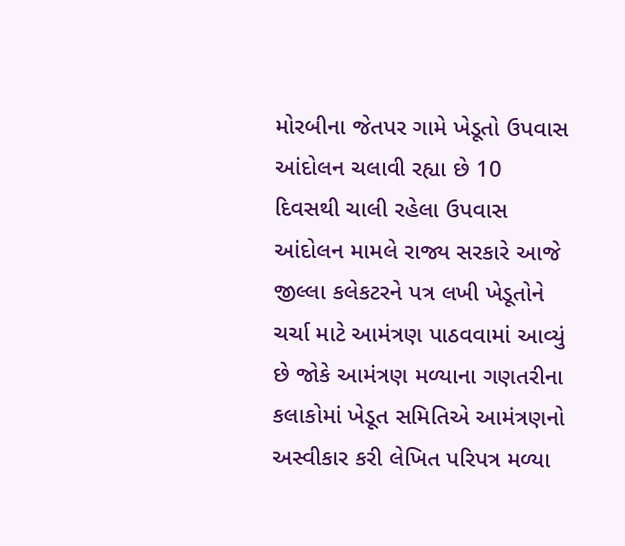મોરબીના જેતપર ગામે ખેડૂતો ઉપવાસ આંદોલન ચલાવી રહ્યા છે 10 દિવસથી ચાલી રહેલા ઉપવાસ આંદોલન મામલે રાજ્ય સરકારે આજે જીલ્લા કલેકટરને પત્ર લખી ખેડૂતોને ચર્ચા માટે આમંત્રણ પાઠવવામાં આવ્યું છે જોકે આમંત્રણ મળ્યાના ગણતરીના કલાકોમાં ખેડૂત સમિતિએ આમંત્રણનો અસ્વીકાર કરી લેખિત પરિપત્ર મળ્યા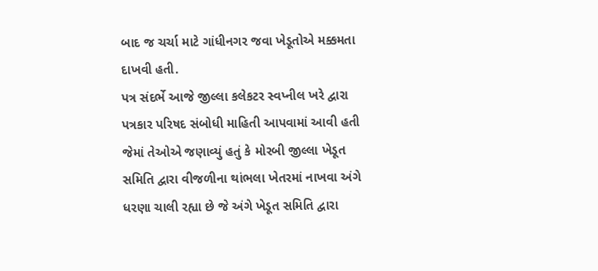બાદ જ ચર્ચા માટે ગાંધીનગર જવા ખેડૂતોએ મક્કમતા દાખવી હતી.
પત્ર સંદર્ભે આજે જીલ્લા કલેકટર સ્વપ્નીલ ખરે દ્વારા પત્રકાર પરિષદ સંબોધી માહિતી આપવામાં આવી હતી જેમાં તેઓએ જણાવ્યું હતું કે મોરબી જીલ્લા ખેડૂત સમિતિ દ્વારા વીજળીના થાંભલા ખેતરમાં નાખવા અંગે ધરણા ચાલી રહ્યા છે જે અંગે ખેડૂત સમિતિ દ્વારા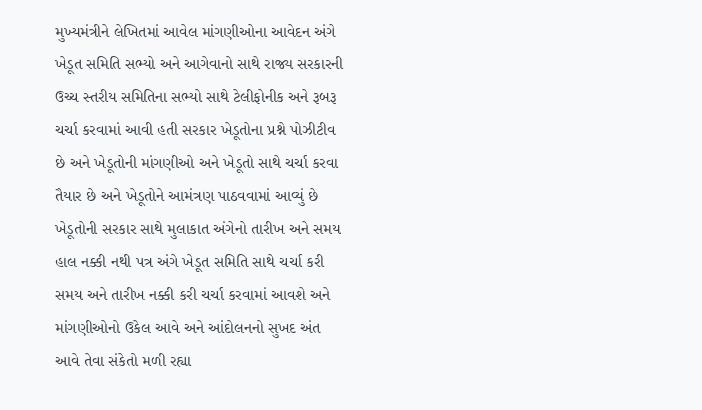મુખ્યમંત્રીને લેખિતમાં આવેલ માંગણીઓના આવેદન અંગે ખેડૂત સમિતિ સભ્યો અને આગેવાનો સાથે રાજ્ય સરકારની ઉચ્ચ સ્તરીય સમિતિના સભ્યો સાથે ટેલીફોનીક અને રૂબરૂ ચર્ચા કરવામાં આવી હતી સરકાર ખેડૂતોના પ્રશ્ને પોઝીટીવ છે અને ખેડૂતોની માંગણીઓ અને ખેડૂતો સાથે ચર્ચા કરવા તૈયાર છે અને ખેડૂતોને આમંત્રણ પાઠવવામાં આવ્યું છે ખેડૂતોની સરકાર સાથે મુલાકાત અંગેનો તારીખ અને સમય હાલ નક્કી નથી પત્ર અંગે ખેડૂત સમિતિ સાથે ચર્ચા કરી સમય અને તારીખ નક્કી કરી ચર્ચા કરવામાં આવશે અને માંગણીઓનો ઉકેલ આવે અને આંદોલનનો સુખદ અંત આવે તેવા સંકેતો મળી રહ્યા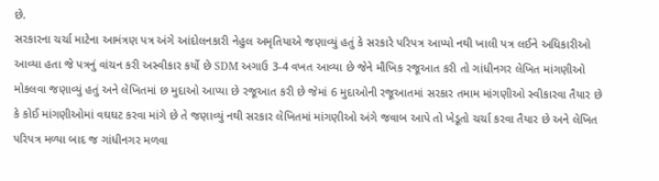છે.
સરકારના ચર્ચા માટેના આમંત્રણ પત્ર અંગે આંદોલનકારી નેહુલ અમૃતિયાએ જણાવ્યું હતું કે સરકારે પરિપત્ર આપ્યો નથી ખાલી પત્ર લઈને અધિકારીઓ આવ્યા હતા જે પત્રનું વાંચન કરી અસ્વીકાર કર્યો છે SDM અગાઉ 3-4 વખત આવ્યા છે જેને મૌખિક રજૂઆત કરી તો ગાંધીનગર લેખિત માંગણીઓ મોકલવા જણાવ્યું હતું અને લેખિતમાં છ મુદાઓ આપ્યા છે રજૂઆત કરી છે જેમાં 6 મુદાઓની રજૂઆતમાં સરકાર તમામ માંગણીઓ સ્વીકારવા તૈયાર છે કે કોઈ માંગણીઓમાં વઘઘટ કરવા માંગે છે તે જણાવ્યું નથી સરકાર લેખિતમાં માંગણીઓ અંગે જવાબ આપે તો ખેડૂતો ચર્ચા કરવા તૈયાર છે અને લેખિત પરિપત્ર મળ્યા બાદ જ ગાંધીનગર મળવા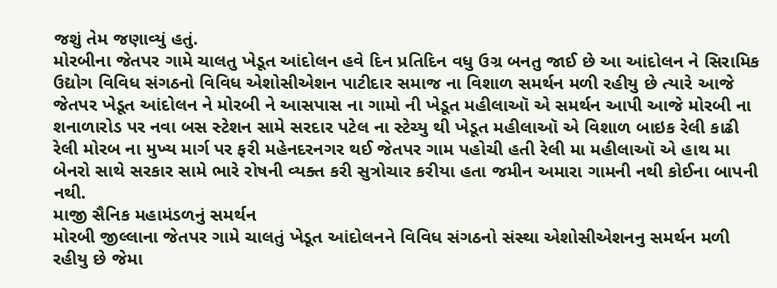જશું તેમ જણાવ્યું હતું.
મોરબીના જેતપર ગામે ચાલતુ ખેડૂત આંદોલન હવે દિન પ્રતિદિન વધુ ઉગ્ર બનતુ જાઈ છે આ આંદોલન ને સિરામિક ઉદ્યોગ વિવિધ સંગઠનો વિવિધ એશોસીએશન પાટીદાર સમાજ ના વિશાળ સમર્થન મળી રહીયુ છે ત્યારે આજે જેતપર ખેડૂત આંદોલન ને મોરબી ને આસપાસ ના ગામો ની ખેડૂત મહીલાઑ એ સમર્થન આપી આજે મોરબી ના શનાળારોડ પર નવા બસ સ્ટેશન સામે સરદાર પટેલ ના સ્ટેચ્યુ થી ખેડૂત મહીલાઑ એ વિશાળ બાઇક રેલી કાઢી રેલી મોરબ ના મુખ્ય માર્ગ પર ફરી મહેનદરનગર થઈ જેતપર ગામ પહોચી હતી રેલી મા મહીલાઑ એ હાથ મા બેનરો સાથે સરકાર સામે ભારે રોષની વ્યક્ત કરી સુત્રોચાર કરીયા હતા જમીન અમારા ગામની નથી કોઈના બાપની નથી.
માજી સૈનિક મહામંડળનું સમર્થન
મોરબી જીલ્લાના જેતપર ગામે ચાલતું ખેડૂત આંદોલનને વિવિધ સંગઠનો સંસ્થા એશોસીએશનનુ સમર્થન મળી રહીયુ છે જેમા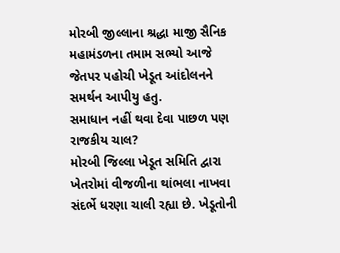મોરબી જીલ્લાના શ્રદ્ધા માજી સૈનિક મહામંડળના તમામ સભ્યો આજે જેતપર પહોચી ખેડૂત આંદોલનને સમર્થન આપીયુ હતુ.
સમાધાન નહીં થવા દેવા પાછળ પણ રાજકીય ચાલ?
મોરબી જિલ્લા ખેડૂત સમિતિ દ્વારા ખેતરોમાં વીજળીના થાંભલા નાખવા સંદર્ભે ધરણા ચાલી રહ્યા છે. ખેડૂતોની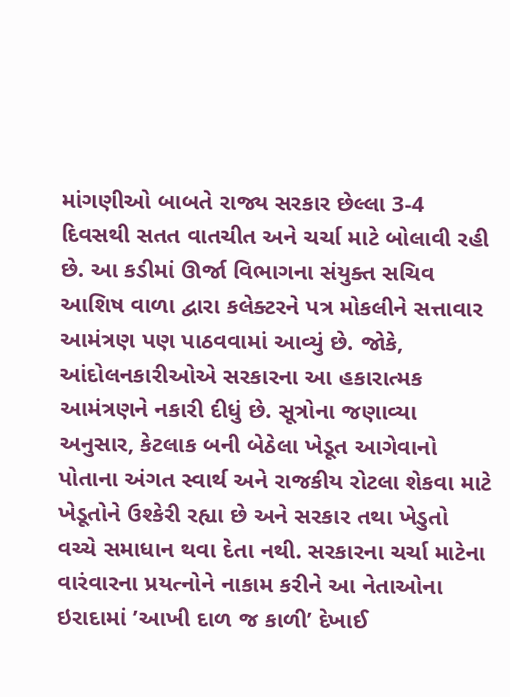માંગણીઓ બાબતે રાજ્ય સરકાર છેલ્લા 3-4 દિવસથી સતત વાતચીત અને ચર્ચા માટે બોલાવી રહી છે. આ કડીમાં ઊર્જા વિભાગના સંયુક્ત સચિવ આશિષ વાળા દ્વારા કલેક્ટરને પત્ર મોકલીને સત્તાવાર આમંત્રણ પણ પાઠવવામાં આવ્યું છે. જોકે, આંદોલનકારીઓએ સરકારના આ હકારાત્મક આમંત્રણને નકારી દીધું છે. સૂત્રોના જણાવ્યા અનુસાર, કેટલાક બની બેઠેલા ખેડૂત આગેવાનો પોતાના અંગત સ્વાર્થ અને રાજકીય રોટલા શેકવા માટે ખેડૂતોને ઉશ્કેરી રહ્યા છે અને સરકાર તથા ખેડુતો વચ્ચે સમાધાન થવા દેતા નથી. સરકારના ચર્ચા માટેના વારંવારના પ્રયત્નોને નાકામ કરીને આ નેતાઓના ઇરાદામાં ’આખી દાળ જ કાળી’ દેખાઈ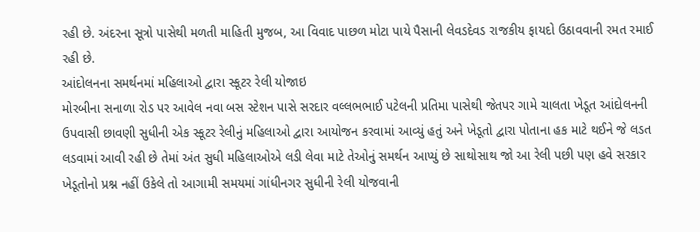રહી છે. અંદરના સૂત્રો પાસેથી મળતી માહિતી મુજબ, આ વિવાદ પાછળ મોટા પાયે પૈસાની લેવડદેવડ રાજકીય ફાયદો ઉઠાવવાની રમત રમાઈ રહી છે.
આંદોલનના સમર્થનમાં મહિલાઓ દ્વારા સ્કૂટર રેલી યોજાઇ
મોરબીના સનાળા રોડ પર આવેલ નવા બસ સ્ટેશન પાસે સરદાર વલ્લભભાઈ પટેલની પ્રતિમા પાસેથી જેતપર ગામે ચાલતા ખેડૂત આંદોલનની ઉપવાસી છાવણી સુધીની એક સ્કૂટર રેલીનું મહિલાઓ દ્વારા આયોજન કરવામાં આવ્યું હતું અને ખેડૂતો દ્વારા પોતાના હક માટે થઈને જે લડત લડવામાં આવી રહી છે તેમાં અંત સુધી મહિલાઓએ લડી લેવા માટે તેઓનું સમર્થન આપ્યું છે સાથોસાથ જો આ રેલી પછી પણ હવે સરકાર ખેડૂતોનો પ્રશ્ન નહીં ઉકેલે તો આગામી સમયમાં ગાંધીનગર સુધીની રેલી યોજવાની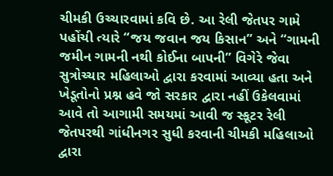ચીમકી ઉચ્ચારવામાં કવિ છે. આ રેલી જેતપર ગામે પહોંચી ત્યારે “જય જવાન જય કિસાન” અને “ગામની જમીન ગામની નથી કોઈના બાપની” વિગેરે જેવા સુત્રોચ્ચાર મહિલાઓ દ્વારા કરવામાં આવ્યા હતા અને ખેડૂતોનો પ્રશ્ન હવે જો સરકાર દ્વારા નહીં ઉકેલવામાં આવે તો આગામી સમયમાં આવી જ સ્કૂટર રેલી જેતપરથી ગાંધીનગર સુધી કરવાની ચીમકી મહિલાઓ દ્વારા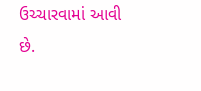ઉચ્ચારવામાં આવી છે.